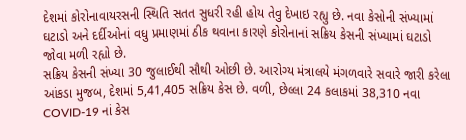દેશમાં કોરોનાવાયરસની સ્થિતિ સતત સુધરી રહી હોય તેવુ દેખાઇ રહ્યુ છે. નવા કેસોની સંખ્યામાં ઘટાડો અને દર્દીઓનાં વધુ પ્રમાણમાં ઠીક થવાના કારણે કોરોનાનાં સક્રિય કેસની સંખ્યામાં ઘટાડો જોવા મળી રહ્યો છે.
સક્રિય કેસની સંખ્યા 30 જુલાઈથી સૌથી ઓછી છે. આરોગ્ય મંત્રાલયે મંગળવારે સવારે જારી કરેલા આંકડા મુજબ, દેશમાં 5,41,405 સક્રિય કેસ છે. વળી, છેલ્લા 24 કલાકમાં 38,310 નવા COVID-19 નાં કેસ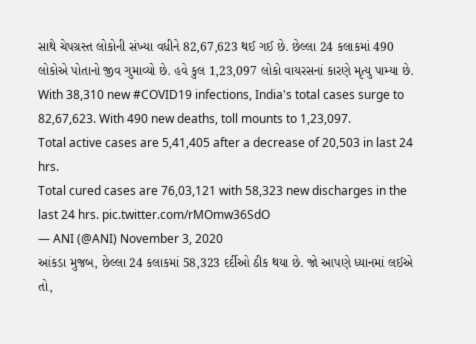સાથે ચેપગ્રસ્ત લોકોની સંખ્યા વધીને 82,67,623 થઈ ગઈ છે. છેલ્લા 24 કલાકમાં 490 લોકોએ પોતાનો જીવ ગુમાવ્યો છે. હવે કુલ 1,23,097 લોકો વાયરસનાં કારણે મૃત્યુ પામ્યા છે.
With 38,310 new #COVID19 infections, India's total cases surge to 82,67,623. With 490 new deaths, toll mounts to 1,23,097.
Total active cases are 5,41,405 after a decrease of 20,503 in last 24 hrs.
Total cured cases are 76,03,121 with 58,323 new discharges in the last 24 hrs. pic.twitter.com/rMOmw36SdO
— ANI (@ANI) November 3, 2020
આંકડા મુજબ, છેલ્લા 24 કલાકમાં 58,323 દર્દીઓ ઠીક થયા છે. જો આપણે ધ્યાનમાં લઈએ તો,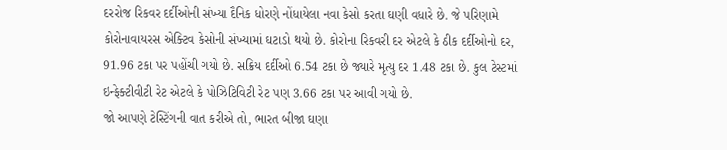દરરોજ રિકવર દર્દીઓની સંખ્યા દૈનિક ધોરણે નોંધાયેલા નવા કેસો કરતા ઘણી વધારે છે. જે પરિણામે કોરોનાવાયરસ એક્ટિવ કેસોની સંખ્યામાં ઘટાડો થયો છે. કોરોના રિકવરી દર એટલે કે ઠીક દર્દીઓનો દર, 91.96 ટકા પર પહોંચી ગયો છે. સક્રિય દર્દીઓ 6.54 ટકા છે જ્યારે મૃત્યુ દર 1.48 ટકા છે. કુલ ટેસ્ટમાં ઇન્ફેક્ટીવીટી રેટ એટલે કે પોઝિટિવિટી રેટ પણ 3.66 ટકા પર આવી ગયો છે.
જો આપણે ટેસ્ટિંગની વાત કરીએ તો, ભારત બીજા ઘણા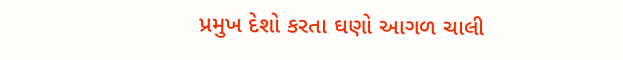પ્રમુખ દેશો કરતા ઘણો આગળ ચાલી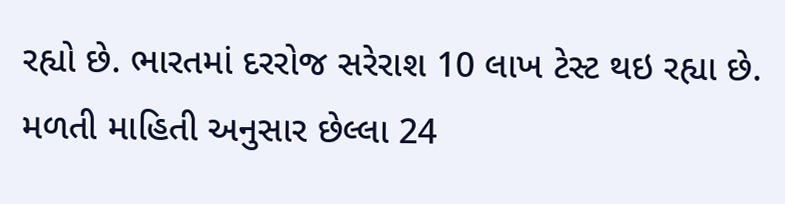રહ્યો છે. ભારતમાં દરરોજ સરેરાશ 10 લાખ ટેસ્ટ થઇ રહ્યા છે. મળતી માહિતી અનુસાર છેલ્લા 24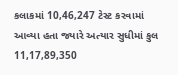કલાકમાં 10,46,247 ટેસ્ટ કરવામાં આવ્યા હતા જ્યારે અત્યાર સુધીમાં કુલ 11,17,89,350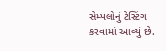સેમ્પલોનું ટેસ્ટિંગ કરવામાં આવ્યું છે.